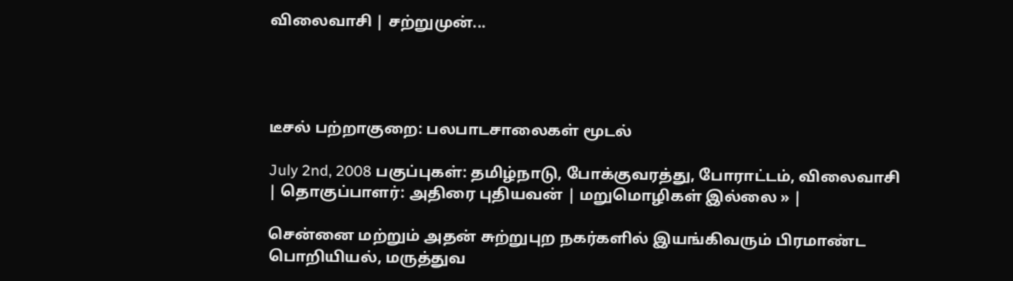விலைவாசி | சற்றுமுன்...




டீசல் பற்றாகுறை: பலபாடசாலைகள் மூடல்

July 2nd, 2008 பகுப்புகள்: தமிழ்நாடு, போக்குவரத்து, போராட்டம், விலைவாசி | தொகுப்பாளர்: அதிரை புதியவன் | மறுமொழிகள் இல்லை » |

சென்னை மற்றும் அதன் சுற்றுபுற நகர்களில் இயங்கிவரும் பிரமாண்ட பொறியியல், மருத்துவ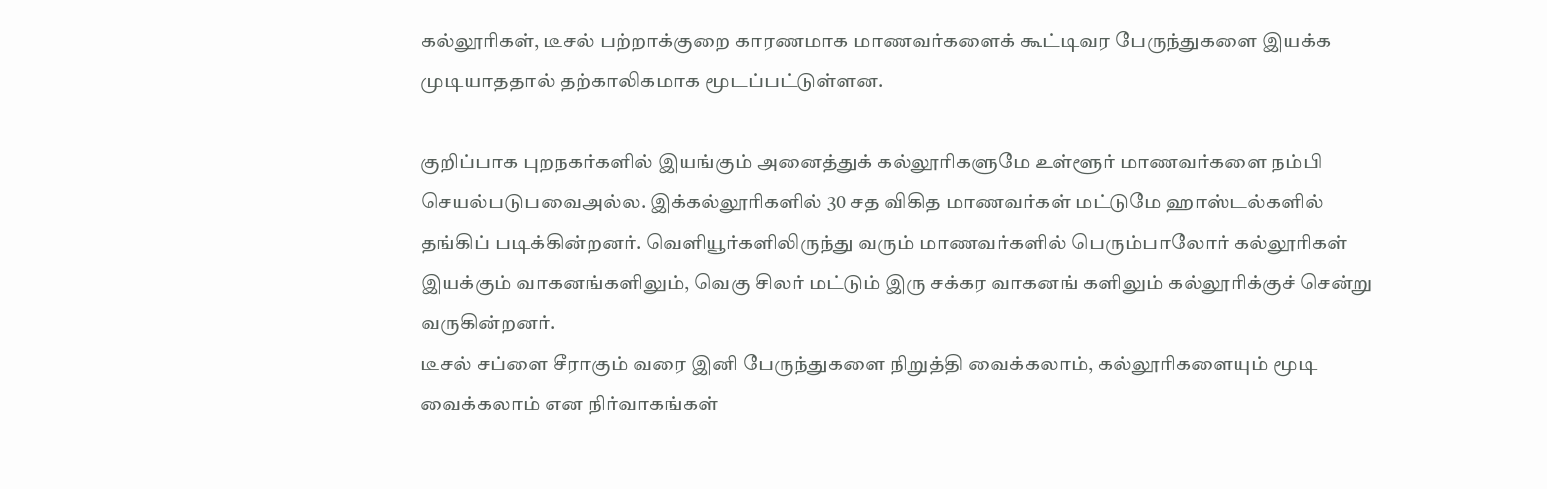கல்லூரிகள், டீசல் பற்றாக்குறை காரணமாக மாணவர்களைக் கூட்டிவர பேருந்துகளை இயக்க முடியாததால் தற்காலிகமாக மூடப்பட்டுள்ளன.

குறிப்பாக புறநகர்களில் இயங்கும் அனைத்துக் கல்லூரிகளுமே உள்ளூர் மாணவர்களை நம்பி செயல்படுபவைஅல்ல. இக்கல்லூரிகளில் 30 சத விகித மாணவர்கள் மட்டுமே ஹாஸ்டல்களில் தங்கிப் படிக்கின்றனர். வெளியூர்களிலிருந்து வரும் மாணவர்களில் பெரும்பாலோர் கல்லூரிகள் இயக்கும் வாகனங்களிலும், வெகு சிலர் மட்டும் இரு சக்கர வாகனங் களிலும் கல்லூரிக்குச் சென்று வருகின்றனர்.
டீசல் சப்ளை சீராகும் வரை இனி பேருந்துகளை நிறுத்தி வைக்கலாம், கல்லூரிகளையும் மூடி வைக்கலாம் என நிர்வாகங்கள்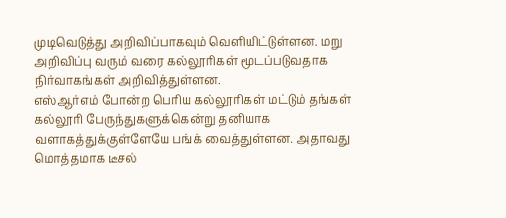முடிவெடுத்து அறிவிப்பாகவும் வெளியிட்டுள்ளன. மறு அறிவிப்பு வரும் வரை கல்லூரிகள் மூடப்படுவதாக நிர்வாகங்கள் அறிவித்துள்ளன.
எஸ்ஆர்எம் போன்ற பெரிய கல்லூரிகள் மட்டும் தங்கள் கல்லூரி பேருந்துகளுக்கென்று தனியாக வளாகத்துக்குள்ளேயே பங்க் வைத்துள்ளன. அதாவது மொத்தமாக டீசல்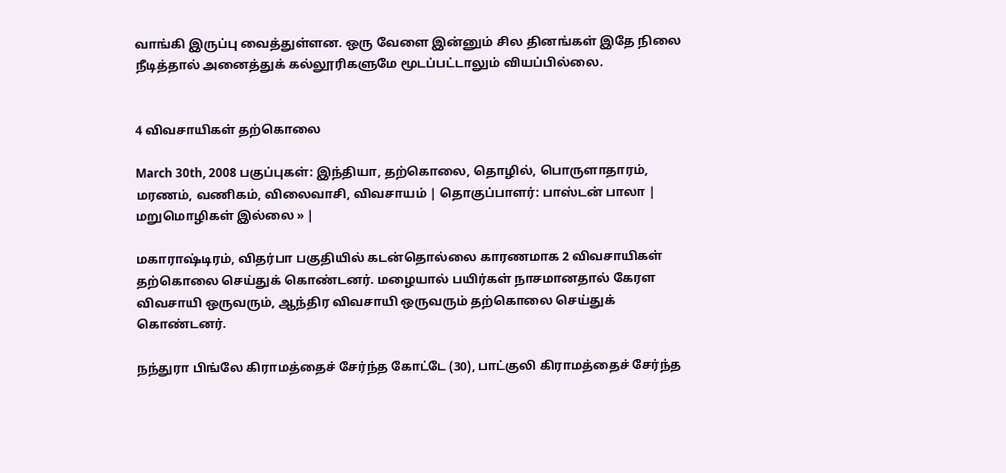வாங்கி இருப்பு வைத்துள்ளன. ஒரு வேளை இன்னும் சில தினங்கள் இதே நிலை நீடித்தால் அனைத்துக் கல்லூரிகளுமே மூடப்பட்டாலும் வியப்பில்லை.


4 விவசாயிகள் தற்கொலை

March 30th, 2008 பகுப்புகள்: இந்தியா, தற்கொலை, தொழில், பொருளாதாரம், மரணம், வணிகம், விலைவாசி, விவசாயம் | தொகுப்பாளர்: பாஸ்டன் பாலா | மறுமொழிகள் இல்லை » |

மகாராஷ்டிரம், விதர்பா பகுதியில் கடன்தொல்லை காரணமாக 2 விவசாயிகள் தற்கொலை செய்துக் கொண்டனர். மழையால் பயிர்கள் நாசமானதால் கேரள விவசாயி ஒருவரும், ஆந்திர விவசாயி ஒருவரும் தற்கொலை செய்துக் கொண்டனர்.

நந்துரா பிங்லே கிராமத்தைச் சேர்ந்த கோட்டே (30), பாட்குலி கிராமத்தைச் சேர்ந்த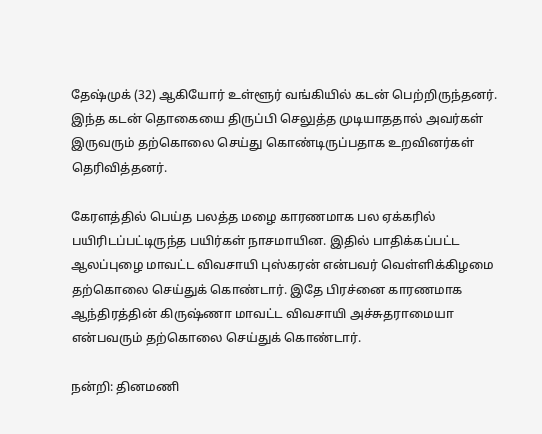தேஷ்முக் (32) ஆகியோர் உள்ளூர் வங்கியில் கடன் பெற்றிருந்தனர். இந்த கடன் தொகையை திருப்பி செலுத்த முடியாததால் அவர்கள் இருவரும் தற்கொலை செய்து கொண்டிருப்பதாக உறவினர்கள் தெரிவித்தனர்.

கேரளத்தில் பெய்த பலத்த மழை காரணமாக பல ஏக்கரில் பயிரிடப்பட்டிருந்த பயிர்கள் நாசமாயின. இதில் பாதிக்கப்பட்ட ஆலப்புழை மாவட்ட விவசாயி புஸ்கரன் என்பவர் வெள்ளிக்கிழமை தற்கொலை செய்துக் கொண்டார். இதே பிரச்னை காரணமாக ஆந்திரத்தின் கிருஷ்ணா மாவட்ட விவசாயி அச்சுதராமையா என்பவரும் தற்கொலை செய்துக் கொண்டார்.

நன்றி: தினமணி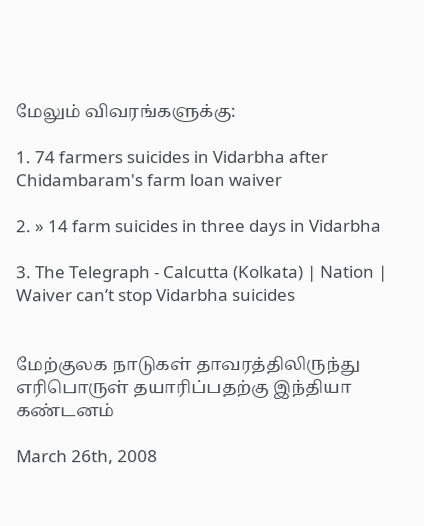மேலும் விவரங்களுக்கு:

1. 74 farmers suicides in Vidarbha after Chidambaram's farm loan waiver

2. » 14 farm suicides in three days in Vidarbha

3. The Telegraph - Calcutta (Kolkata) | Nation | Waiver can’t stop Vidarbha suicides


மேற்குலக நாடுகள் தாவரத்திலிருந்து எரிபொருள் தயாரிப்பதற்கு இந்தியா கண்டனம்

March 26th, 2008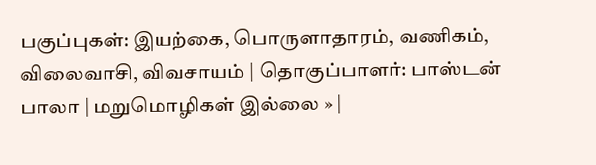பகுப்புகள்: இயற்கை, பொருளாதாரம், வணிகம், விலைவாசி, விவசாயம் | தொகுப்பாளர்: பாஸ்டன் பாலா | மறுமொழிகள் இல்லை » |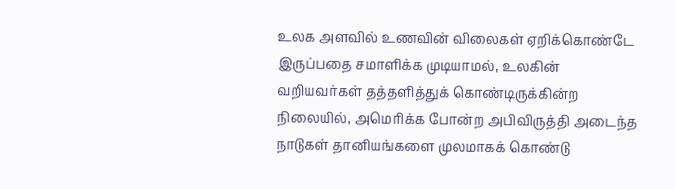உலக அளவில் உணவின் விலைகள் ஏறிக்கொண்டே இருப்பதை சமாளிக்க முடியாமல், உலகின் வறியவர்கள் தத்தளித்துக் கொண்டிருக்கின்ற நிலையில், அமெரிக்க போன்ற அபிவிருத்தி அடைந்த நாடுகள் தானியங்களை முலமாகக் கொண்டு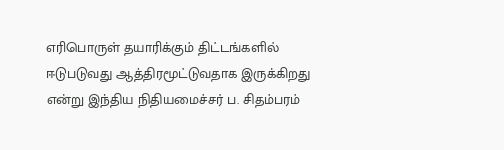எரிபொருள் தயாரிக்கும் திட்டங்களில் ஈடுபடுவது ஆத்திரமூட்டுவதாக இருக்கிறது என்று இந்திய நிதியமைச்சர் ப. சிதம்பரம்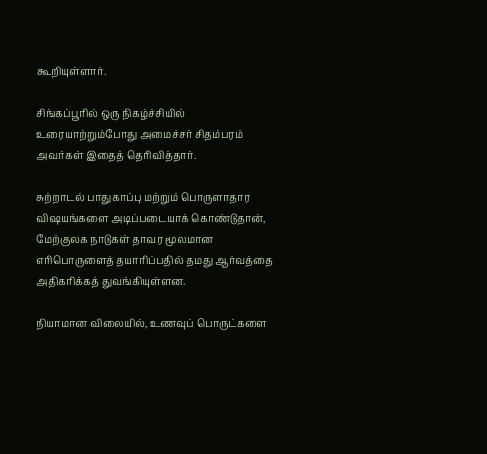கூறியுள்ளார்.

சிங்கப்பூரில் ஒரு நிகழ்ச்சியில் உரையாற்றும்போது அமைச்சர் சிதம்பரம் அவர்கள் இதைத் தெரிவித்தார்.

சுற்றாடல் பாதுகாப்பு மற்றும் பொருளாதார விஷயங்களை அடிப்படையாக் கொண்டுதான், மேற்குலக நாடுகள் தாவர மூலமான எரிபொருளைத் தயாரிப்பதில் தமது ஆர்வத்தை அதிகரிக்கத் துவங்கியுள்ளன.

நியாமான விலையில், உணவுப் பொருட்களை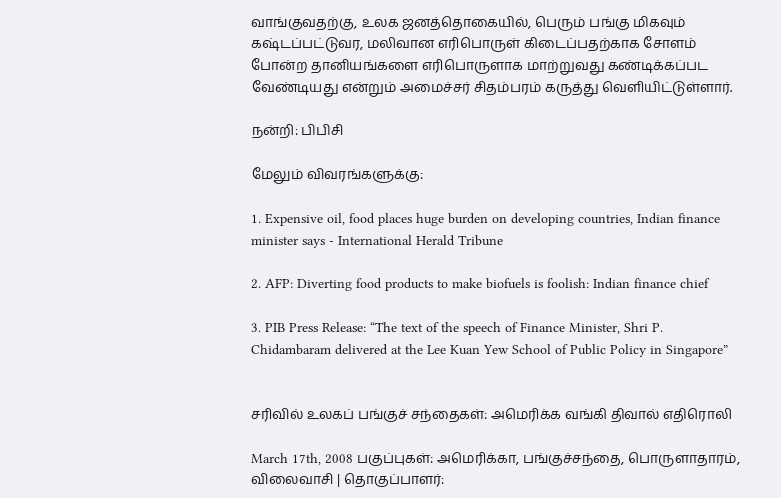வாங்குவதற்கு, உலக ஜனத்தொகையில், பெரும் பங்கு மிகவும் கஷ்டப்பட்டுவர, மலிவான எரிபொருள் கிடைப்பதற்காக சோளம் போன்ற தானியங்களை எரிபொருளாக மாற்றுவது கண்டிக்கப்பட வேண்டியது என்றும் அமைச்சர் சிதம்பரம் கருத்து வெளியிட்டுள்ளார்.

நன்றி: பிபிசி

மேலும் விவரங்களுக்கு:

1. Expensive oil, food places huge burden on developing countries, Indian finance minister says - International Herald Tribune

2. AFP: Diverting food products to make biofuels is foolish: Indian finance chief

3. PIB Press Release: “The text of the speech of Finance Minister, Shri P. Chidambaram delivered at the Lee Kuan Yew School of Public Policy in Singapore”


சரிவில் உலகப் பங்குச் சந்தைகள்: அமெரிக்க வங்கி திவால் எதிரொலி

March 17th, 2008 பகுப்புகள்: அமெரிக்கா, பங்குச்சந்தை, பொருளாதாரம், விலைவாசி | தொகுப்பாளர்: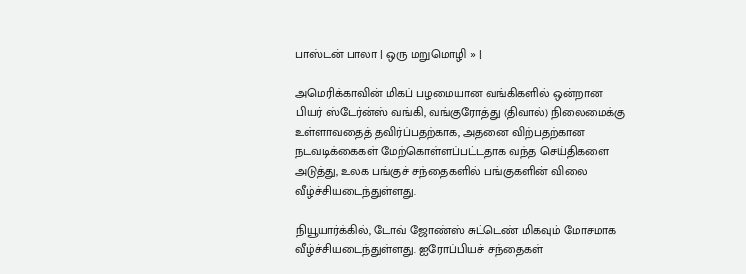பாஸ்டன் பாலா | ஒரு மறுமொழி » |

அமெரிக்காவின் மிகப் பழமையான வங்கிகளில் ஒன்றான பியர் ஸ்டேர்ன்ஸ் வங்கி, வங்குரோத்து (திவால்) நிலைமைக்கு உள்ளாவதைத் தவிர்ப்பதற்காக, அதனை விற்பதற்கான நடவடிக்கைகள் மேற்கொள்ளப்பட்டதாக வந்த செய்திகளை அடுத்து, உலக பங்குச் சந்தைகளில் பங்குகளின் விலை வீழ்ச்சியடைந்துள்ளது.

நியூயார்க்கில், டோவ் ஜோண்ஸ் சுட்டெண் மிகவும் மோசமாக வீழ்ச்சியடைந்துள்ளது. ஐரோப்பியச் சந்தைகள்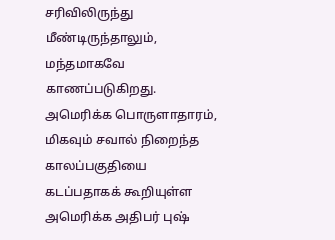சரிவிலிருந்து மீண்டிருந்தாலும், மந்தமாகவே காணப்படுகிறது. அமெரிக்க பொருளாதாரம், மிகவும் சவால் நிறைந்த காலப்பகுதியை கடப்பதாகக் கூறியுள்ள அமெரிக்க அதிபர் புஷ்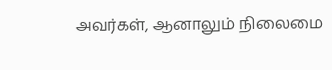அவர்கள், ஆனாலும் நிலைமை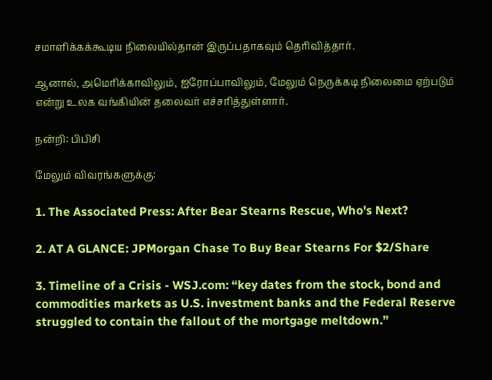சமாளிக்கக்கூடிய நிலையில்தான் இருப்பதாகவும் தெரிவித்தார்.

ஆனால், அமெரிக்காவிலும், ஐரோப்பாவிலும், மேலும் நெருக்கடி நிலைமை ஏற்படும் என்று உலக வங்கியின் தலைவர் எச்சரித்துள்ளார்.

நன்றி: பிபிசி

மேலும் விவரங்களுக்கு:

1. The Associated Press: After Bear Stearns Rescue, Who's Next?

2. AT A GLANCE: JPMorgan Chase To Buy Bear Stearns For $2/Share

3. Timeline of a Crisis - WSJ.com: “key dates from the stock, bond and commodities markets as U.S. investment banks and the Federal Reserve struggled to contain the fallout of the mortgage meltdown.”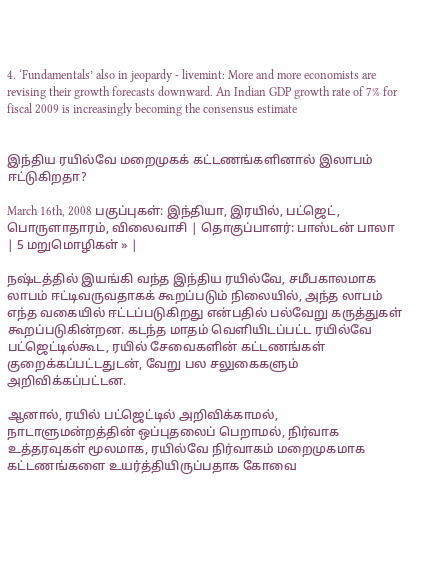4. ‘Fundamentals’ also in jeopardy - livemint: More and more economists are revising their growth forecasts downward. An Indian GDP growth rate of 7% for fiscal 2009 is increasingly becoming the consensus estimate


இந்திய ரயில்வே மறைமுகக் கட்டணங்களினால் இலாபம் ஈட்டுகிறதா?

March 16th, 2008 பகுப்புகள்: இந்தியா, இரயில், பட்ஜெட், பொருளாதாரம், விலைவாசி | தொகுப்பாளர்: பாஸ்டன் பாலா | 5 மறுமொழிகள் » |

நஷ்டத்தில் இயங்கி வந்த இந்திய ரயில்வே, சமீபகாலமாக லாபம் ஈட்டிவருவதாகக் கூறப்படும் நிலையில், அந்த லாபம் எந்த வகையில் ஈட்டப்படுகிறது என்பதில் பல்வேறு கருத்துகள் கூறப்படுகின்றன. கடந்த மாதம் வெளியிடப்பட்ட ரயில்வே பட்ஜெட்டில்கூட, ரயில் சேவைகளின் கட்டணங்கள் குறைக்கப்பட்டதுடன், வேறு பல சலுகைகளும் அறிவிக்கப்பட்டன.

ஆனால், ரயில் பட்ஜெட்டில் அறிவிக்காமல், நாடாளுமன்றத்தின் ஒப்புதலைப் பெறாமல், நிர்வாக உத்தரவுகள் மூலமாக, ரயில்வே நிர்வாகம் மறைமுகமாக கட்டணங்களை உயர்த்தியிருப்பதாக கோவை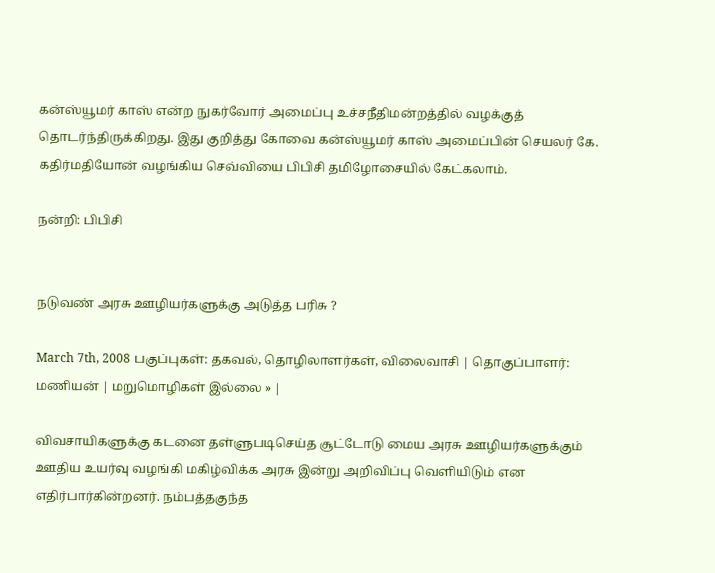கன்ஸ்யூமர் காஸ் என்ற நுகர்வோர் அமைப்பு உச்சநீதிமன்றத்தில் வழக்குத் தொடர்ந்திருக்கிறது. இது குறித்து கோவை கன்ஸ்யூமர் காஸ் அமைப்பின் செயலர் கே. கதிர்மதியோன் வழங்கிய செவ்வியை பிபிசி தமிழோசையில் கேட்கலாம்.

நன்றி: பிபிசி


நடுவண் அரசு ஊழியர்களுக்கு அடுத்த பரிசு ?

March 7th, 2008 பகுப்புகள்: தகவல், தொழிலாளர்கள், விலைவாசி | தொகுப்பாளர்: மணியன் | மறுமொழிகள் இல்லை » |

விவசாயிகளுக்கு கடனை தள்ளுபடிசெய்த சூட்டோடு மைய அரசு ஊழியர்களுக்கும் ஊதிய உயர்வு வழங்கி மகிழ்விக்க அரசு இன்று அறிவிப்பு வெளியிடும் என எதிர்பார்கின்றனர். நம்பத்தகுந்த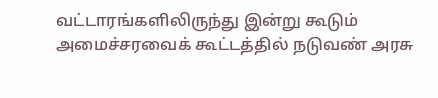வட்டாரங்களிலிருந்து இன்று கூடும் அமைச்சரவைக் கூட்டத்தில் நடுவண் அரசு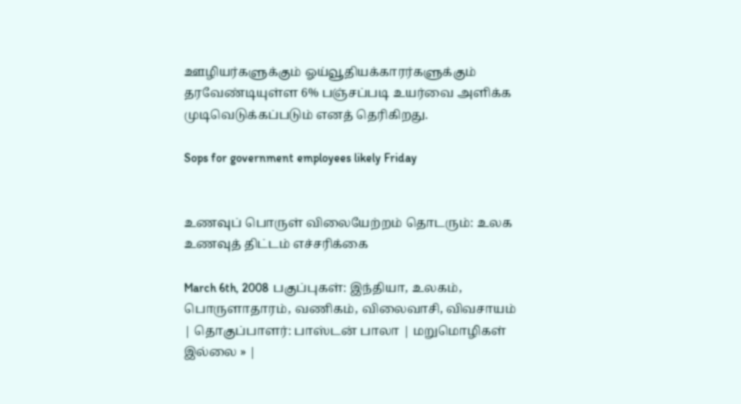ஊழியர்களுக்கும் ஓய்வூதியக்காரர்களுக்கும் தரவேண்டியுள்ள 6% பஞ்சப்படி உயர்வை அளிக்க முடிவெடுக்கப்படும் எனத் தெரிகிறது.

Sops for government employees likely Friday


உணவுப் பொருள் விலையேற்றம் தொடரும்: உலக உணவுத் திட்டம் எச்சரிக்கை

March 6th, 2008 பகுப்புகள்: இந்தியா, உலகம், பொருளாதாரம், வணிகம், விலைவாசி, விவசாயம் | தொகுப்பாளர்: பாஸ்டன் பாலா | மறுமொழிகள் இல்லை » |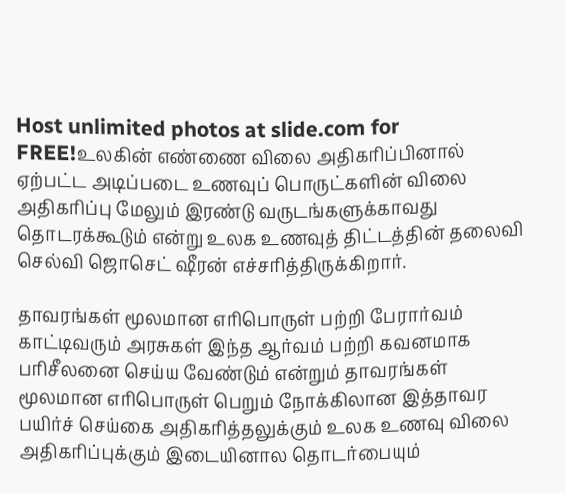Host unlimited photos at slide.com for FREE!உலகின் எண்ணை விலை அதிகரிப்பினால் ஏற்பட்ட அடிப்படை உணவுப் பொருட்களின் விலை அதிகரிப்பு மேலும் இரண்டு வருடங்களுக்காவது தொடரக்கூடும் என்று உலக உணவுத் திட்டத்தின் தலைவி செல்வி ஜொசெட் ஷீரன் எச்சரித்திருக்கிறார்.

தாவரங்கள் மூலமான எரிபொருள் பற்றி பேரார்வம் காட்டிவரும் அரசுகள் இந்த ஆர்வம் பற்றி கவனமாக பரிசீலனை செய்ய வேண்டும் என்றும் தாவரங்கள் மூலமான எரிபொருள் பெறும் நோக்கிலான இத்தாவர பயிர்ச் செய்கை அதிகரித்தலுக்கும் உலக உணவு விலை அதிகரிப்புக்கும் இடையினால தொடர்பையும்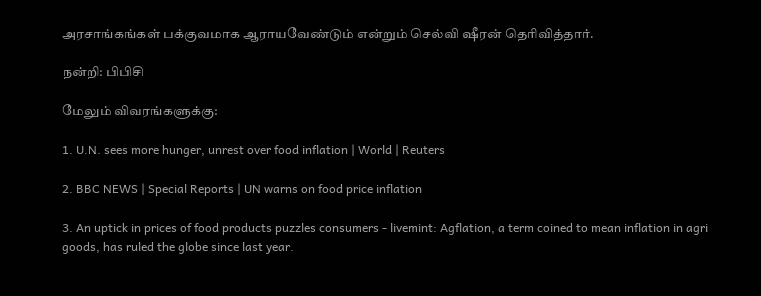அரசாங்கங்கள் பக்குவமாக ஆராயவேண்டும் என்றும் செல்வி ஷீரன் தெரிவித்தார்.

நன்றி: பிபிசி

மேலும் விவரங்களுக்கு:

1. U.N. sees more hunger, unrest over food inflation | World | Reuters

2. BBC NEWS | Special Reports | UN warns on food price inflation

3. An uptick in prices of food products puzzles consumers - livemint: Agflation, a term coined to mean inflation in agri goods, has ruled the globe since last year.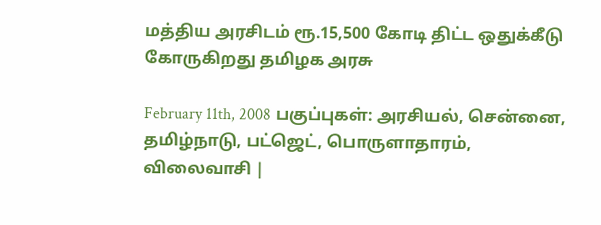மத்திய அரசிடம் ரூ.15,500 கோடி திட்ட ஒதுக்கீடு கோருகிறது தமிழக அரசு

February 11th, 2008 பகுப்புகள்: அரசியல், சென்னை, தமிழ்நாடு, பட்ஜெட், பொருளாதாரம், விலைவாசி |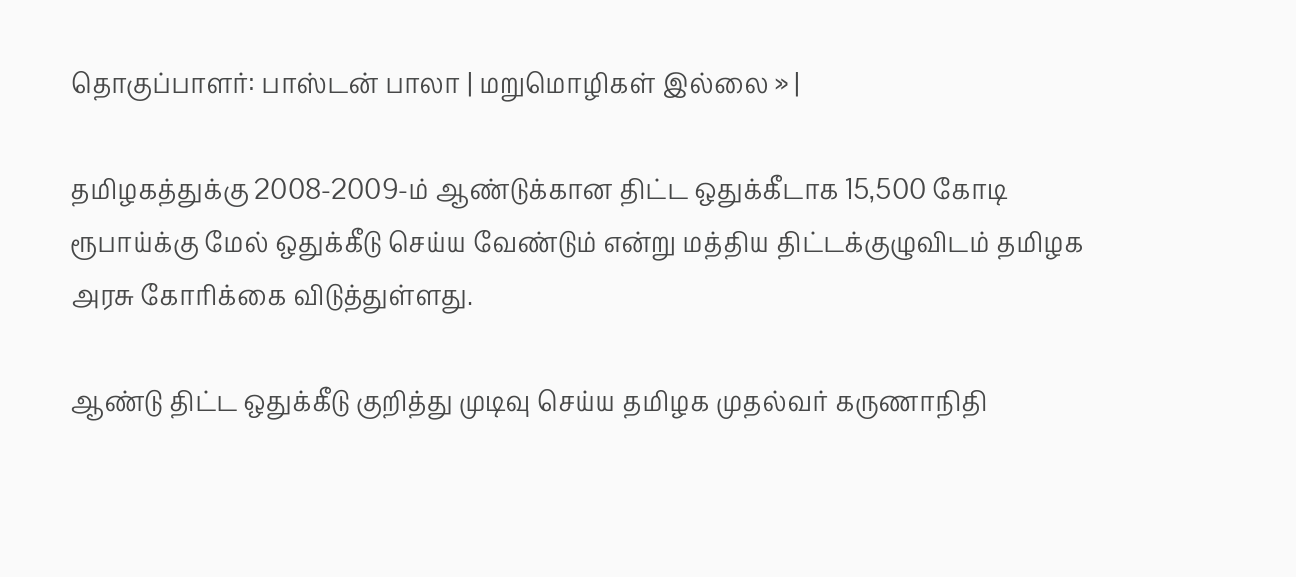தொகுப்பாளர்: பாஸ்டன் பாலா | மறுமொழிகள் இல்லை » |

தமிழகத்துக்கு 2008-2009-ம் ஆண்டுக்கான திட்ட ஒதுக்கீடாக 15,500 கோடி ரூபாய்க்கு மேல் ஒதுக்கீடு செய்ய வேண்டும் என்று மத்திய திட்டக்குழுவிடம் தமிழக அரசு கோரிக்கை விடுத்துள்ளது.

ஆண்டு திட்ட ஒதுக்கீடு குறித்து முடிவு செய்ய தமிழக முதல்வர் கருணாநிதி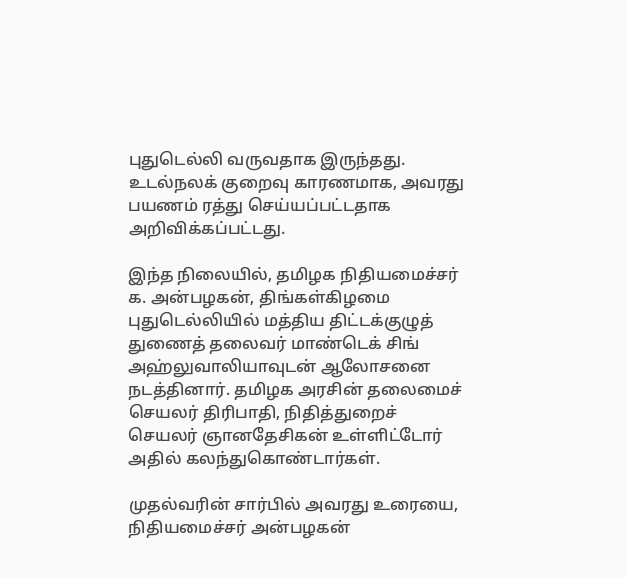புதுடெல்லி வருவதாக இருந்தது. உடல்நலக் குறைவு காரணமாக, அவரது பயணம் ரத்து செய்யப்பட்டதாக அறிவிக்கப்பட்டது.

இந்த நிலையில், தமிழக நிதியமைச்சர் க. அன்பழகன், திங்கள்கிழமை புதுடெல்லியில் மத்திய திட்டக்குழுத் துணைத் தலைவர் மாண்டெக் சிங் அஹ்லுவாலியாவுடன் ஆலோசனை நடத்தினார். தமிழக அரசின் தலைமைச் செயலர் திரிபாதி, நிதித்துறைச் செயலர் ஞானதேசிகன் உள்ளிட்டோர் அதில் கலந்துகொண்டார்கள்.

முதல்வரின் சார்பில் அவரது உரையை, நிதியமைச்சர் அன்பழகன்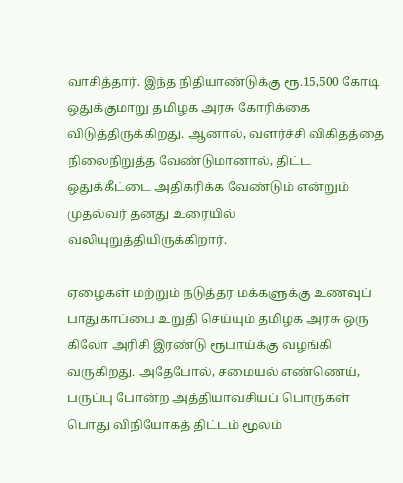வாசித்தார். இந்த நிதியாண்டுக்கு ரூ.15,500 கோடி ஒதுக்குமாறு தமிழக அரசு கோரிக்கை விடுத்திருக்கிறது. ஆனால், வளர்ச்சி விகிதத்தை நிலைநிறுத்த வேண்டுமானால், திட்ட ஒதுக்கீட்டை அதிகரிக்க வேண்டும் என்றும் முதல்வர் தனது உரையில் வலியுறுத்தியிருக்கிறார்.

ஏழைகள் மற்றும் நடுத்தர மக்களுக்கு உணவுப் பாதுகாப்பை உறுதி செய்யும் தமிழக அரசு ஒரு கிலோ அரிசி இரண்டு ரூபாய்க்கு வழங்கி வருகிறது. அதேபோல், சமையல் எண்ணெய், பருப்பு போன்ற அத்தியாவசியப் பொருகள் பொது விநியோகத் திட்டம் மூலம்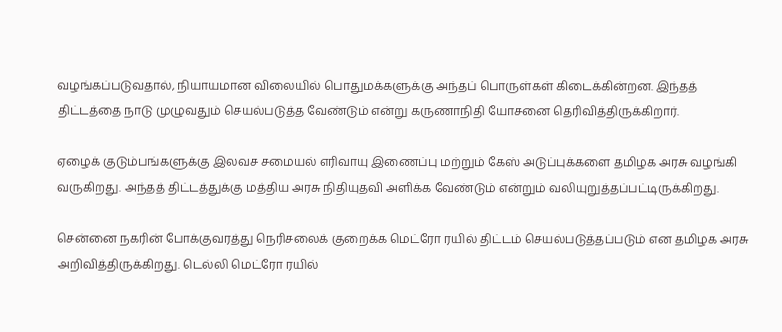வழங்கப்படுவதால், நியாயமான விலையில் பொதுமக்களுக்கு அந்தப் பொருள்கள் கிடைக்கின்றன. இந்தத் திட்டத்தை நாடு முழுவதும் செயல்படுத்த வேண்டும் என்று கருணாநிதி யோசனை தெரிவித்திருக்கிறார்.

ஏழைக் குடும்பங்களுக்கு இலவச சமையல் எரிவாயு இணைப்பு மற்றும் கேஸ் அடுப்புக்களை தமிழக அரசு வழங்கி வருகிறது. அந்தத் திட்டத்துக்கு மத்திய அரசு நிதியுதவி அளிக்க வேண்டும் என்றும் வலியுறுத்தப்பட்டிருக்கிறது.

சென்னை நகரின் போக்குவரத்து நெரிசலைக் குறைக்க மெட்ரோ ரயில் திட்டம் செயல்படுத்தப்படும் என தமிழக அரசு அறிவித்திருக்கிறது. டெல்லி மெட்ரோ ரயில்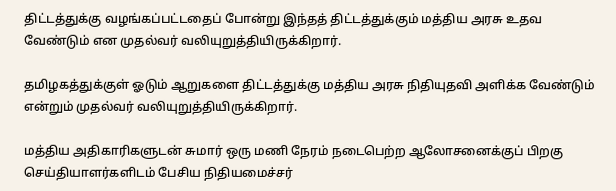திட்டத்துக்கு வழங்கப்பட்டதைப் போன்று இந்தத் திட்டத்துக்கும் மத்திய அரசு உதவ வேண்டும் என முதல்வர் வலியுறுத்தியிருக்கிறார்.

தமிழகத்துக்குள் ஓடும் ஆறுகளை திட்டத்துக்கு மத்திய அரசு நிதியுதவி அளிக்க வேண்டும் என்றும் முதல்வர் வலியுறுத்தியிருக்கிறார்.

மத்திய அதிகாரிகளுடன் சுமார் ஒரு மணி நேரம் நடைபெற்ற ஆலோசனைக்குப் பிறகு செய்தியாளர்களிடம் பேசிய நிதியமைச்சர்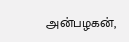அன்பழகன்,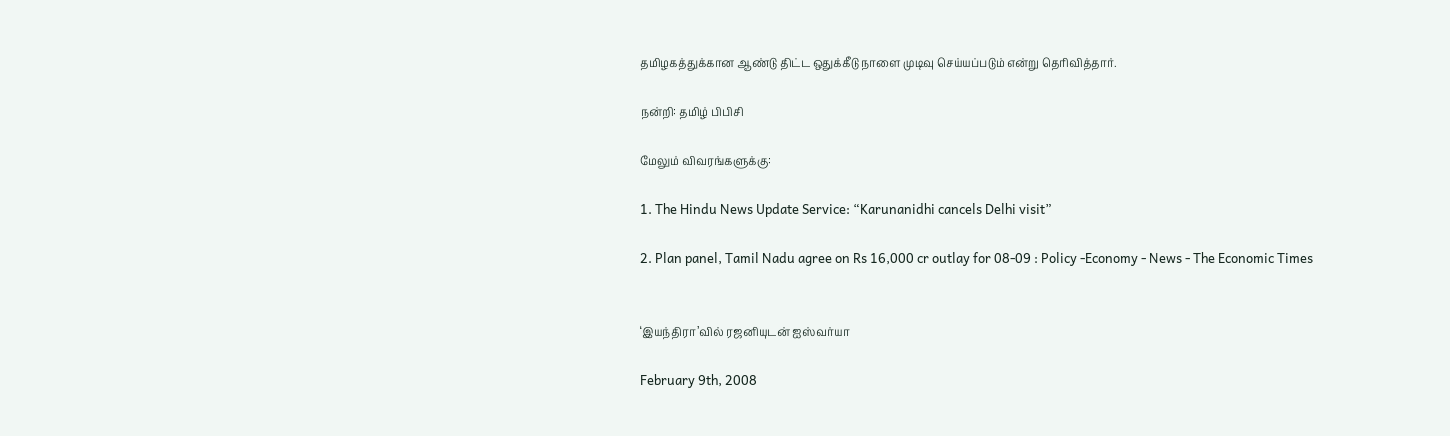தமிழகத்துக்கான ஆண்டு திட்ட ஒதுக்கீடு நாளை முடிவு செய்யப்படும் என்று தெரிவித்தார்.

நன்றி: தமிழ் பிபிசி

மேலும் விவரங்களுக்கு:

1. The Hindu News Update Service: “Karunanidhi cancels Delhi visit”

2. Plan panel, Tamil Nadu agree on Rs 16,000 cr outlay for 08-09 : Policy -Economy - News - The Economic Times


‘இயந்திரா’வில் ரஜனியுடன் ஐஸ்வர்யா

February 9th, 2008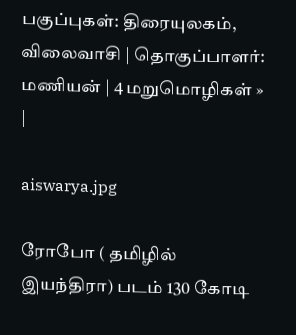பகுப்புகள்: திரையுலகம், விலைவாசி | தொகுப்பாளர்: மணியன் | 4 மறுமொழிகள் » |

aiswarya.jpg

ரோபோ ( தமிழில் இயந்திரா) படம் 130 கோடி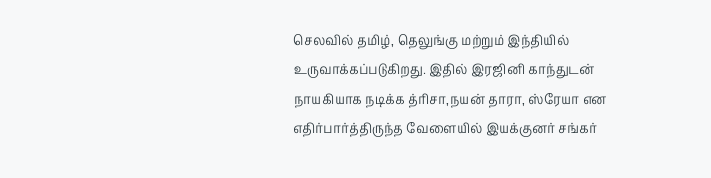செலவில் தமிழ், தெலுங்கு மற்றும் இந்தியில் உருவாக்கப்படுகிறது. இதில் இரஜினி காந்துடன் நாயகியாக நடிக்க த்ரிசா,நயன் தாரா, ஸ்ரேயா என எதிர்பார்த்திருந்த வேளையில் இயக்குனர் சங்கர்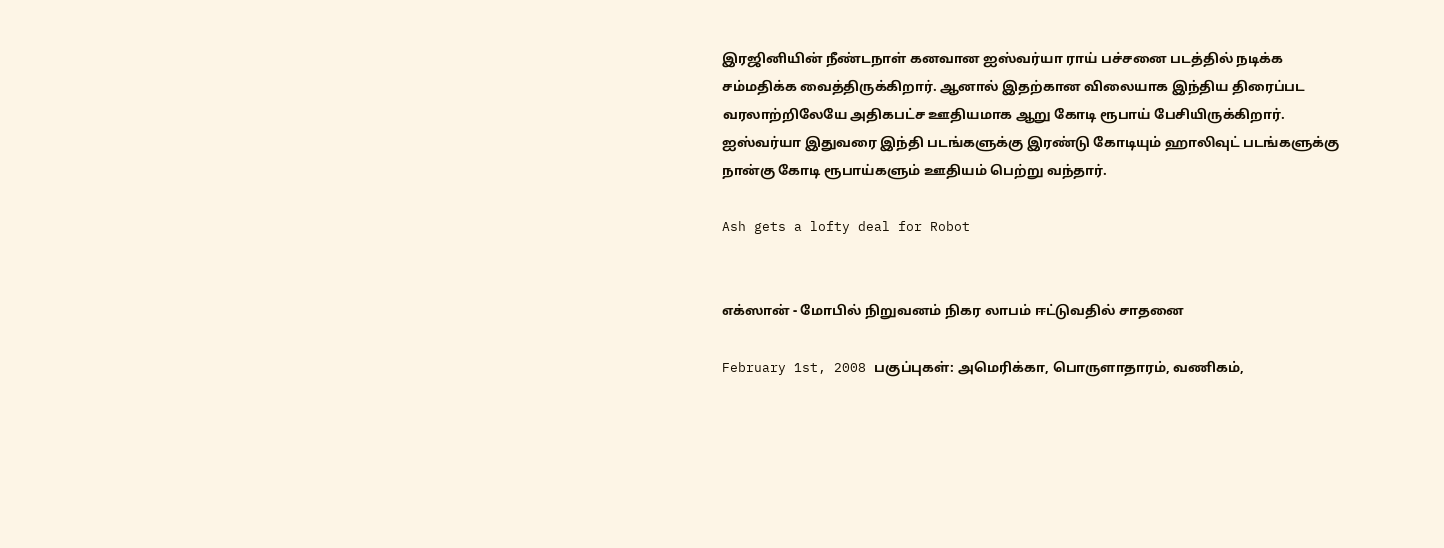இரஜினியின் நீண்டநாள் கனவான ஐஸ்வர்யா ராய் பச்சனை படத்தில் நடிக்க சம்மதிக்க வைத்திருக்கிறார். ஆனால் இதற்கான விலையாக இந்திய திரைப்பட வரலாற்றிலேயே அதிகபட்ச ஊதியமாக ஆறு கோடி ரூபாய் பேசியிருக்கிறார். ஐஸ்வர்யா இதுவரை இந்தி படங்களுக்கு இரண்டு கோடியும் ஹாலிவுட் படங்களுக்கு நான்கு கோடி ரூபாய்களும் ஊதியம் பெற்று வந்தார்.

Ash gets a lofty deal for Robot


எக்ஸான் - மோபில் நிறுவனம் நிகர லாபம் ஈட்டுவதில் சாதனை

February 1st, 2008 பகுப்புகள்: அமெரிக்கா, பொருளாதாரம், வணிகம்,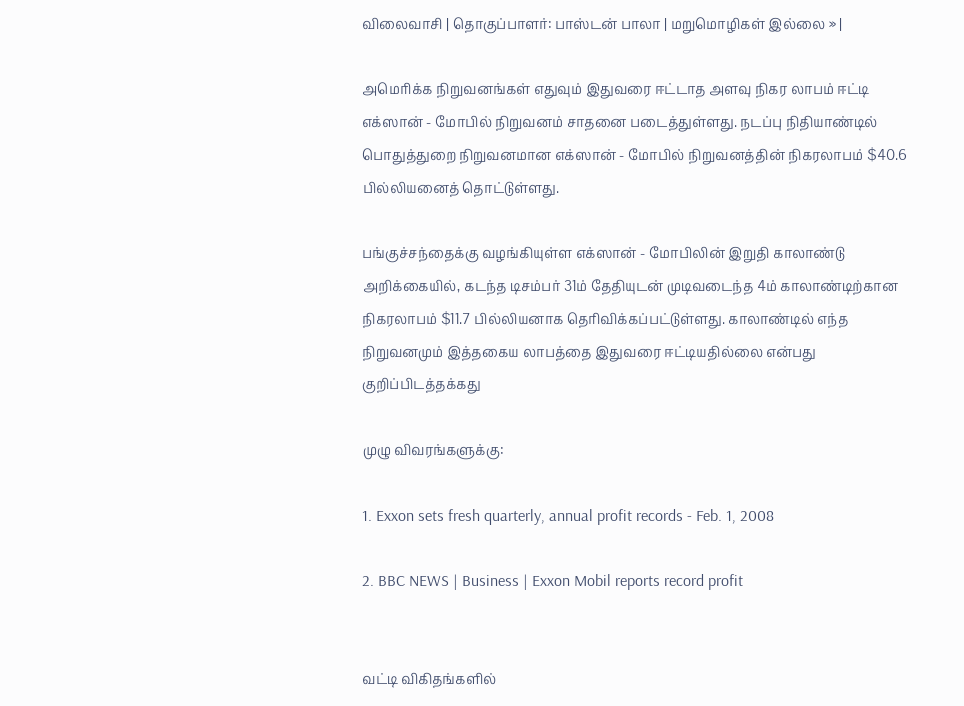விலைவாசி | தொகுப்பாளர்: பாஸ்டன் பாலா | மறுமொழிகள் இல்லை » |

அமெரிக்க நிறுவனங்கள் எதுவும் இதுவரை ஈட்டாத அளவு நிகர லாபம் ஈட்டி எக்ஸான் - மோபில் நிறுவனம் சாதனை படைத்துள்ளது. நடப்பு நிதியாண்டில் பொதுத்துறை நிறுவனமான எக்ஸான் - மோபில் நிறுவனத்தின் நிகரலாபம் $40.6 பில்லியனைத் தொட்டுள்ளது.

பங்குச்சந்தைக்கு வழங்கியுள்ள எக்ஸான் - மோபிலின் இறுதி காலாண்டு அறிக்கையில், கடந்த டிசம்பர் 31ம் தேதியுடன் முடிவடைந்த 4ம் காலாண்டிற்கான நிகரலாபம் $11.7 பில்லியனாக தெரிவிக்கப்பட்டுள்ளது. காலாண்டில் எந்த நிறுவனமும் இத்தகைய லாபத்தை இதுவரை ஈட்டியதில்லை என்பது குறிப்பிடத்தக்கது

முழு விவரங்களுக்கு:

1. Exxon sets fresh quarterly, annual profit records - Feb. 1, 2008

2. BBC NEWS | Business | Exxon Mobil reports record profit


வட்டி விகிதங்களில்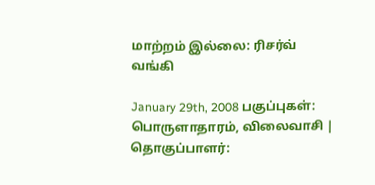மாற்றம் இல்லை: ரிசர்வ் வங்கி

January 29th, 2008 பகுப்புகள்: பொருளாதாரம், விலைவாசி | தொகுப்பாளர்: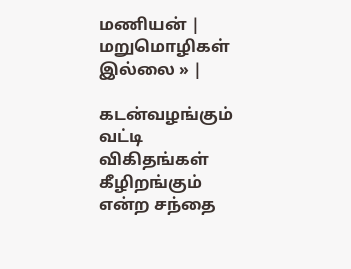மணியன் | மறுமொழிகள் இல்லை » |

கடன்வழங்கும் வட்டி விகிதங்கள் கீழிறங்கும் என்ற சந்தை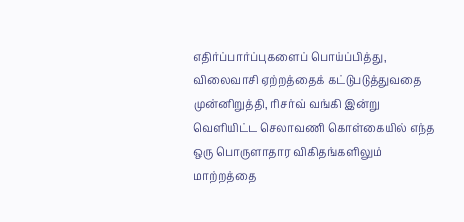எதிர்ப்பார்ப்புகளைப் பொய்ப்பித்து, விலைவாசி ஏற்றத்தைக் கட்டுபடுத்துவதை முன்னிறுத்தி, ரிசர்வ் வங்கி இன்று வெளியிட்ட செலாவணி கொள்கையில் எந்த ஒரு பொருளாதார விகிதங்களிலும் மாற்றத்தை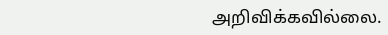அறிவிக்கவில்லை.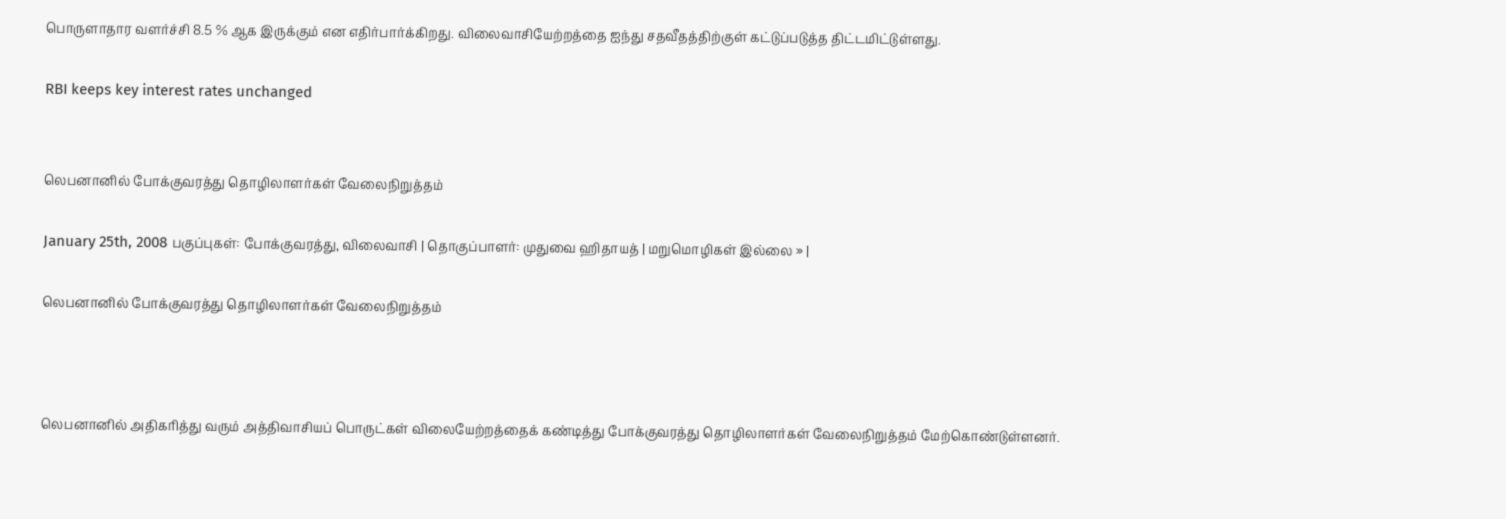பொருளாதார வளர்ச்சி 8.5 % ஆக இருக்கும் என எதிர்பார்க்கிறது. விலைவாசியேற்றத்தை ஐந்து சதவீதத்திற்குள் கட்டுப்படுத்த திட்டமிட்டுள்ளது.

RBI keeps key interest rates unchanged


லெபனானில் போக்குவரத்து தொழிலாளர்கள் வேலைநிறுத்தம்

January 25th, 2008 பகுப்புகள்: போக்குவரத்து, விலைவாசி | தொகுப்பாளர்: முதுவை ஹிதாயத் | மறுமொழிகள் இல்லை » |

லெபனானில் போக்குவரத்து தொழிலாளர்கள் வேலைநிறுத்தம்



லெபனானில் அதிகரித்து வரும் அத்திவாசியப் பொருட்கள் விலையேற்றத்தைக் கண்டித்து போக்குவரத்து தொழிலாளர்கள் வேலைநிறுத்தம் மேற்கொண்டுள்ளனர்.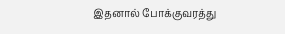இதனால் போக்குவரத்து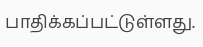பாதிக்கப்பட்டுள்ளது.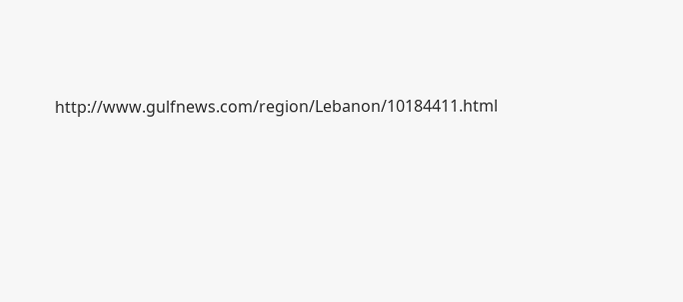http://www.gulfnews.com/region/Lebanon/10184411.html